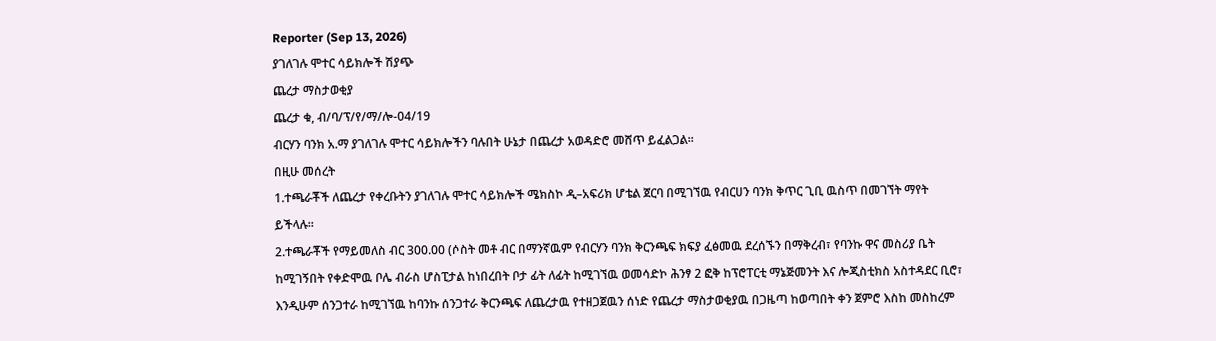Reporter (Sep 13, 2026)
ያገለገሉ ሞተር ሳይክሎች ሽያጭ
ጨረታ ማስታወቂያ
ጨረታ ቁ, ብ/ባ/ፕ/የ/ማ/ሎ-04/19
ብርሃን ባንክ አ.ማ ያገለገሉ ሞተር ሳይክሎችን ባሉበት ሁኔታ በጨረታ አወዳድሮ መሸጥ ይፈልጋል።
በዚሁ መሰረት
1.ተጫራቾች ለጨረታ የቀረቡትን ያገለገሉ ሞተር ሳይክሎች ሜክስኮ ዲ–አፍሪክ ሆቴል ጀርባ በሚገኘዉ የብርሀን ባንክ ቅጥር ጊቢ ዉስጥ በመገኘት ማየት ይችላሉ።
2.ተጫራቾች የማይመለስ ብር 300.00 (ሶስት መቶ ብር በማንኛዉም የብርሃን ባንክ ቅርንጫፍ ክፍያ ፈፅመዉ ደረሰኙን በማቅረብ፣ የባንኩ ዋና መስሪያ ቤት ከሚገኝበት የቀድሞዉ ቦሌ ብራስ ሆስፒታል ከነበረበት ቦታ ፊት ለፊት ከሚገኘዉ ወመሳድኮ ሕንፃ 2 ፎቅ ከፕሮፐርቲ ማኔጅመንት እና ሎጂስቲክስ አስተዳደር ቢሮ፣ እንዲሁም ሰንጋተራ ከሚገኘዉ ከባንኩ ሰንጋተራ ቅርንጫፍ ለጨረታዉ የተዘጋጀዉን ሰነድ የጨረታ ማስታወቂያዉ በጋዜጣ ከወጣበት ቀን ጀምሮ እስከ መስከረም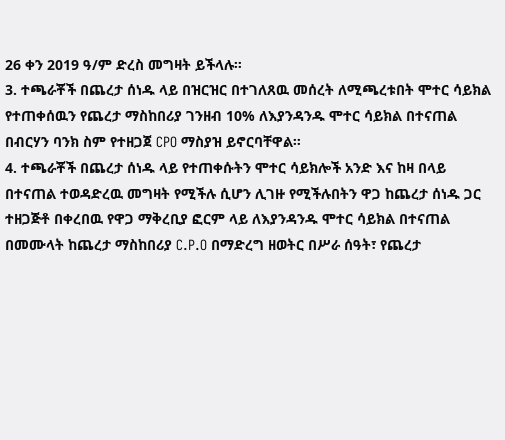26 ቀን 2019 ዓ/ም ድረስ መግዛት ይችላሉ።
3. ተጫራቾች በጨረታ ሰነዱ ላይ በዝርዝር በተገለጸዉ መሰረት ለሚጫረቱበት ሞተር ሳይክል የተጠቀሰዉን የጨረታ ማስከበሪያ ገንዘብ 10% ለእያንዳንዱ ሞተር ሳይክል በተናጠል በብርሃን ባንክ ስም የተዘጋጀ CPO ማስያዝ ይኖርባቸዋል።
4. ተጫራቾች በጨረታ ሰነዱ ላይ የተጠቀሱትን ሞተር ሳይክሎች አንድ እና ከዛ በላይ በተናጠል ተወዳድረዉ መግዛት የሚችሉ ሲሆን ሊገዙ የሚችሉበትን ዋጋ ከጨረታ ሰነዱ ጋር ተዘጋጅቶ በቀረበዉ የዋጋ ማቅረቢያ ፎርም ላይ ለእያንዳንዱ ሞተር ሳይክል በተናጠል በመሙላት ከጨረታ ማስከበሪያ C.P.O በማድረግ ዘወትር በሥራ ሰዓት፣ የጨረታ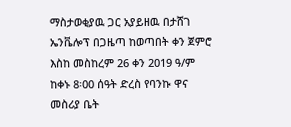ማስታወቂያዉ ጋር አያይዘዉ በታሸገ ኤንቬሎፕ በጋዜጣ ከወጣበት ቀን ጀምሮ እስከ መስከረም 26 ቀን 2019 ዓ/ም ከቀኑ 8፡00 ሰዓት ድረስ የባንኩ ዋና መስሪያ ቤት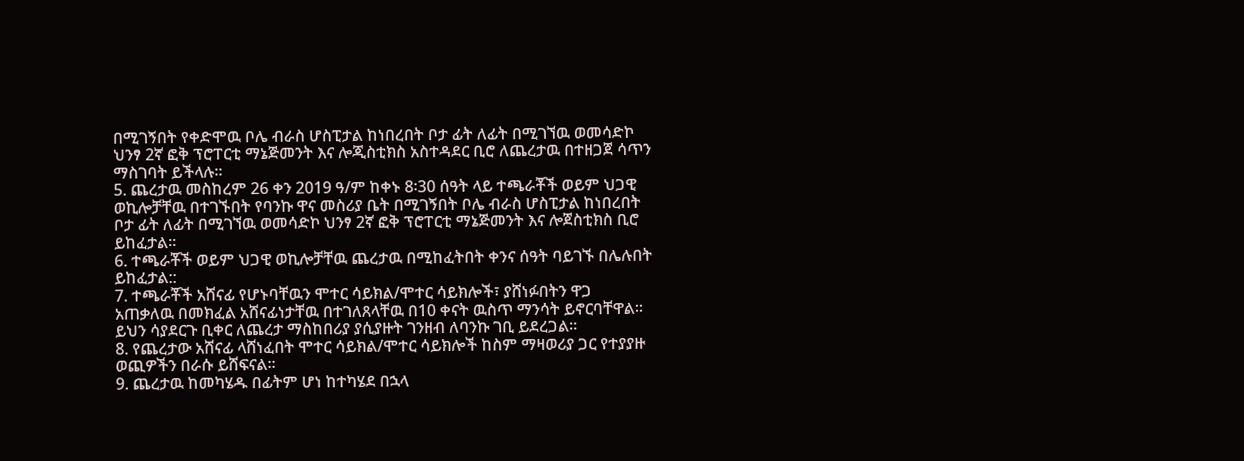በሚገኝበት የቀድሞዉ ቦሌ ብራስ ሆስፒታል ከነበረበት ቦታ ፊት ለፊት በሚገኘዉ ወመሳድኮ ህንፃ 2ኛ ፎቅ ፕሮፐርቲ ማኔጅመንት እና ሎጂስቲክስ አስተዳደር ቢሮ ለጨረታዉ በተዘጋጀ ሳጥን ማስገባት ይችላሉ።
5. ጨረታዉ መስከረም 26 ቀን 2019 ዓ/ም ከቀኑ 8፡30 ሰዓት ላይ ተጫራቾች ወይም ህጋዊ ወኪሎቻቸዉ በተገኙበት የባንኩ ዋና መስሪያ ቤት በሚገኝበት ቦሌ ብራስ ሆስፒታል ከነበረበት ቦታ ፊት ለፊት በሚገኘዉ ወመሳድኮ ህንፃ 2ኛ ፎቅ ፕሮፐርቲ ማኔጅመንት እና ሎጀስቲክስ ቢሮ ይከፈታል።
6. ተጫራቾች ወይም ህጋዊ ወኪሎቻቸዉ ጨረታዉ በሚከፈትበት ቀንና ሰዓት ባይገኙ በሌሉበት ይከፈታል::
7. ተጫራቾች አሸናፊ የሆኑባቸዉን ሞተር ሳይክል/ሞተር ሳይክሎች፣ ያሸነፉበትን ዋጋ አጠቃለዉ በመክፈል አሸናፊነታቸዉ በተገለጸላቸዉ በ10 ቀናት ዉስጥ ማንሳት ይኖርባቸዋል። ይህን ሳያደርጉ ቢቀር ለጨረታ ማስከበሪያ ያሲያዙት ገንዘብ ለባንኩ ገቢ ይደረጋል።
8. የጨረታው አሸናፊ ላሸነፈበት ሞተር ሳይክል/ሞተር ሳይክሎች ከስም ማዛወሪያ ጋር የተያያዙ ወጪዎችን በራሱ ይሸፍናል።
9. ጨረታዉ ከመካሄዱ በፊትም ሆነ ከተካሄደ በኋላ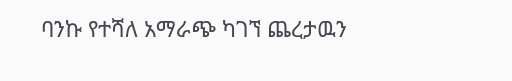ባንኩ የተሻለ አማራጭ ካገኘ ጨረታዉን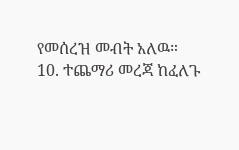የመሰረዝ መብት አለዉ።
10. ተጨማሪ መረጃ ከፈለጉ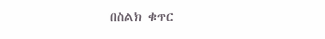በስልክ ቁጥር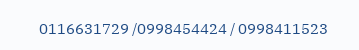0116631729 /0998454424 / 0998411523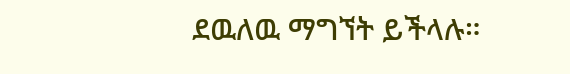ደዉለዉ ማግኘት ይችላሉ።